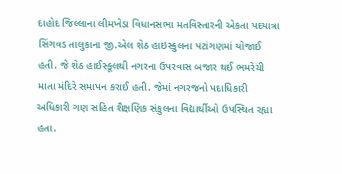દાહોદ જિલ્લાના લીમખેડા વિધાનસભા મતવિસ્તારની એકતા પદયાત્રા સિંગવડ તાલુકાના જી.એલ શેઠ હાઇસ્કુલના પટાંગણમાં યોજાઈ હતી. જે શેઠ હાઈસ્કૂલથી નગરના ઉપરવાસ બજાર થઈ ભમરેચી માતા મંદિરે સમાપન કરાઈ હતી. જેમાં નગરજનો પદાધિકારી અધિકારી ગણ સહિત શૈક્ષણિક સંકુલના વિદ્યાર્થીઓ ઉપસ્થિત રહ્યા હતા.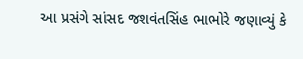આ પ્રસંગે સાંસદ જશવંતસિંહ ભાભોરે જણાવ્યું કે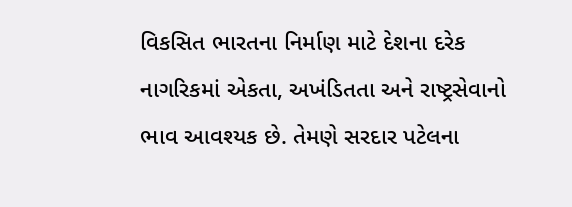વિકસિત ભારતના નિર્માણ માટે દેશના દરેક નાગરિકમાં એકતા, અખંડિતતા અને રાષ્ટ્રસેવાનો ભાવ આવશ્યક છે. તેમણે સરદાર પટેલના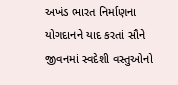અખંડ ભારત નિર્માણના યોગદાનને યાદ કરતાં સૌને જીવનમાં સ્વદેશી વસ્તુઓનો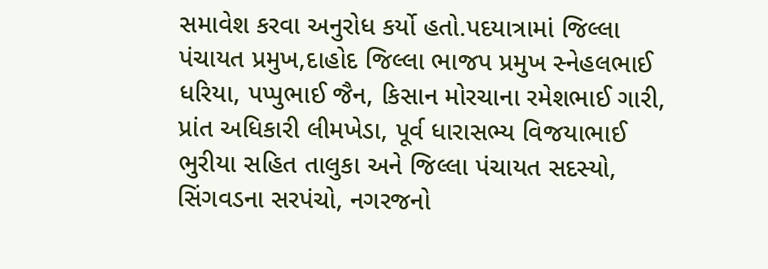સમાવેશ કરવા અનુરોધ કર્યો હતો.પદયાત્રામાં જિલ્લા પંચાયત પ્રમુખ,દાહોદ જિલ્લા ભાજપ પ્રમુખ સ્નેહલભાઈ ધરિયા, પપ્પુભાઈ જૈન, કિસાન મોરચાના રમેશભાઈ ગારી, પ્રાંત અધિકારી લીમખેડા, પૂર્વ ધારાસભ્ય વિજયાભાઈ ભુરીયા સહિત તાલુકા અને જિલ્લા પંચાયત સદસ્યો, સિંગવડના સરપંચો, નગરજનો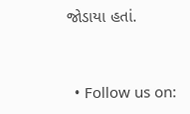જોડાયા હતાં.


  • Follow us on: